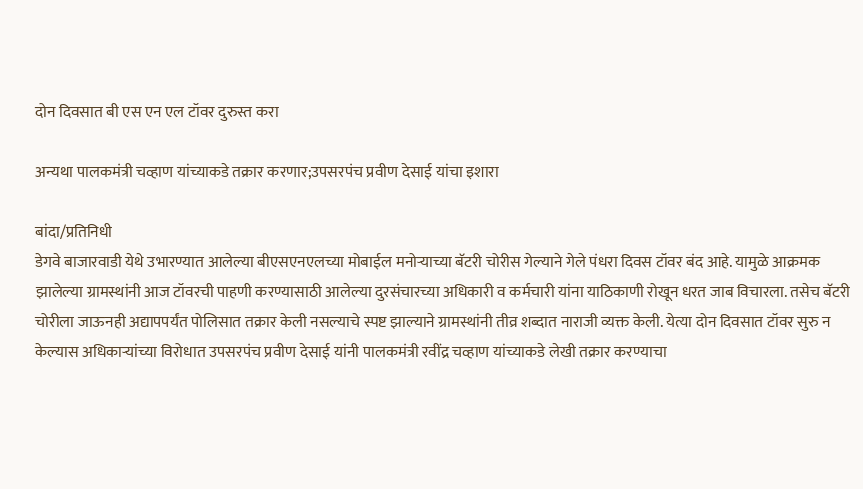दोन दिवसात बी एस एन एल टॉवर दुरुस्त करा

अन्यथा पालकमंत्री चव्हाण यांच्याकडे तक्रार करणार;उपसरपंच प्रवीण देसाई यांचा इशारा

बांदा/प्रतिनिधी
डेगवे बाजारवाडी येथे उभारण्यात आलेल्या बीएसएनएलच्या मोबाईल मनोऱ्याच्या बॅटरी चोरीस गेल्याने गेले पंधरा दिवस टॉवर बंद आहे. यामुळे आक्रमक झालेल्या ग्रामस्थांनी आज टॉवरची पाहणी करण्यासाठी आलेल्या दुरसंचारच्या अधिकारी व कर्मचारी यांना याठिकाणी रोखून धरत जाब विचारला. तसेच बॅटरी चोरीला जाऊनही अद्यापपर्यंत पोलिसात तक्रार केली नसल्याचे स्पष्ट झाल्याने ग्रामस्थांनी तीव्र शब्दात नाराजी व्यक्त केली. येत्या दोन दिवसात टॉवर सुरु न केल्यास अधिकाऱ्यांच्या विरोधात उपसरपंच प्रवीण देसाई यांनी पालकमंत्री रवींद्र चव्हाण यांच्याकडे लेखी तक्रार करण्याचा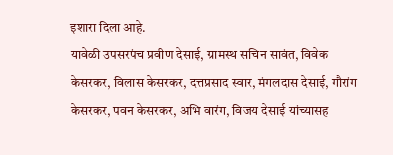इशारा दिला आहे.
यावेळी उपसरपंच प्रवीण देसाई, ग्रामस्थ सचिन सावंत, विवेक केसरकर, विलास केसरकर, दत्तप्रसाद स्वार, मंगलदास देसाई, गौरांग केसरकर, पवन केसरकर, अभि वारंग, विजय देसाई यांच्यासह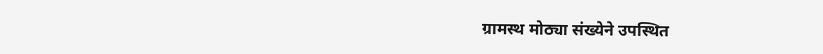ग्रामस्थ मोठ्या संख्येने उपस्थित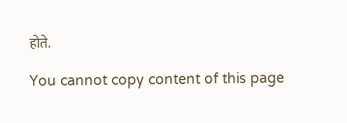होते.

You cannot copy content of this page